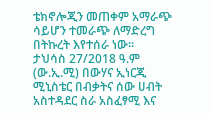ቴክኖሎጂን መጠቀም አማራጭ ሳይሆን ተመራጭ ለማድረግ በትኩረት እየተሰራ ነው፡፡
ታህሳስ 27/2018 ዓ.ም (ው.ኢ.ሚ) በውሃና ኢነርጂ ሚኒስቴር በብቃትና ሰው ሀብት አስተዳደር ስራ አስፈፃሚ እና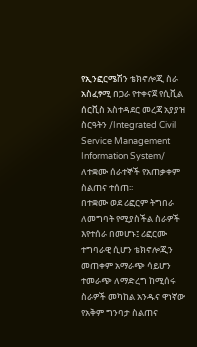የኢንፎርሜሽን ቴክኖሎጂ ስራ አስፈፃሚ በጋራ የተቀናጀ የሲቪል ሰርቪስ አስተዳደር መረጃ አያያዝ ስርዓትን /Integrated Civil Service Management Information System/ ለተቋሙ ሰራተኞች የአጠቃቀም ስልጠና ተሰጠ፡፡
በተቋሙ ወደ ሪፎርም ትግበራ ለመግባት የሚያስችል ስራዎች እየተሰራ በመሆኑ፤ ሪፎርሙ ተግባራዊ ሲሆን ቴክኖሎጂን መጠቀም አማራጭ ሳይሆን ተመራጭ ለማድረግ ከሚሰሩ ስራዎች መካከል አንዱና ዋነኛው የአቅም ግንባታ ስልጠና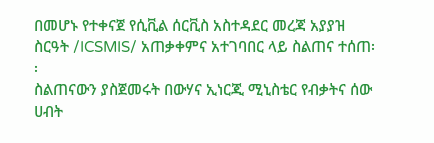በመሆኑ የተቀናጀ የሲቪል ሰርቪስ አስተዳደር መረጃ አያያዝ ስርዓት /ICSMIS/ አጠቃቀምና አተገባበር ላይ ስልጠና ተሰጠ፡፡
ስልጠናውን ያስጀመሩት በውሃና ኢነርጂ ሚኒስቴር የብቃትና ሰው ሀብት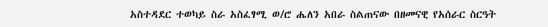አስተዳደር ተወካይ ስራ አስፈፃሚ ወ/ሮ ሔለን አበራ ስልጠናው በዘመናዊ የአሰራር ስርዓት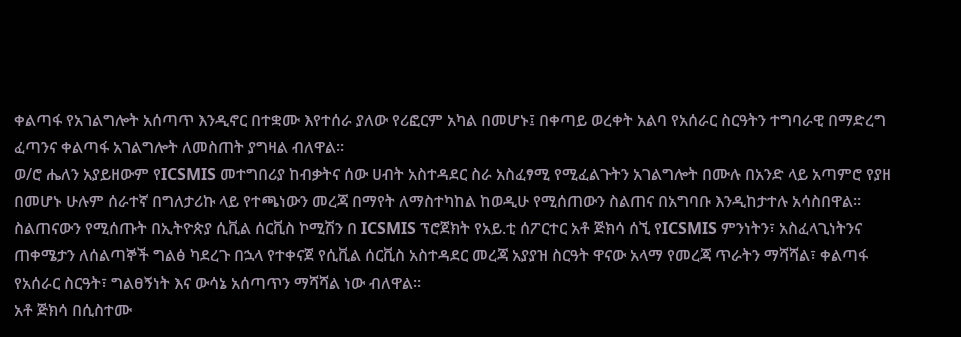ቀልጣፋ የአገልግሎት አሰጣጥ እንዲኖር በተቋሙ እየተሰራ ያለው የሪፎርም አካል በመሆኑ፤ በቀጣይ ወረቀት አልባ የአሰራር ስርዓትን ተግባራዊ በማድረግ ፈጣንና ቀልጣፋ አገልግሎት ለመስጠት ያግዛል ብለዋል፡፡
ወ/ሮ ሔለን አያይዘውም የICSMIS መተግበሪያ ከብቃትና ሰው ሀብት አስተዳደር ስራ አስፈፃሚ የሚፈልጉትን አገልግሎት በሙሉ በአንድ ላይ አጣምሮ የያዘ በመሆኑ ሁሉም ሰራተኛ በግለታሪኩ ላይ የተጫነውን መረጃ በማየት ለማስተካከል ከወዲሁ የሚሰጠውን ስልጠና በአግባቡ እንዲከታተሉ አሳስበዋል፡፡
ስልጠናውን የሚሰጡት በኢትዮጵያ ሲቪል ሰርቪስ ኮሚሽን በ ICSMIS ፕሮጀክት የአይ.ቲ ሰፖርተር አቶ ጅክሳ ሰኚ የICSMIS ምንነትን፣ አስፈላጊነትንና ጠቀሜታን ለሰልጣኞች ግልፅ ካደረጉ በኋላ የተቀናጀ የሲቪል ሰርቪስ አስተዳደር መረጃ አያያዝ ስርዓት ዋናው አላማ የመረጃ ጥራትን ማሻሻል፣ ቀልጣፋ የአሰራር ስርዓት፣ ግልፀኝነት እና ውሳኔ አሰጣጥን ማሻሻል ነው ብለዋል፡፡
አቶ ጅክሳ በሲስተሙ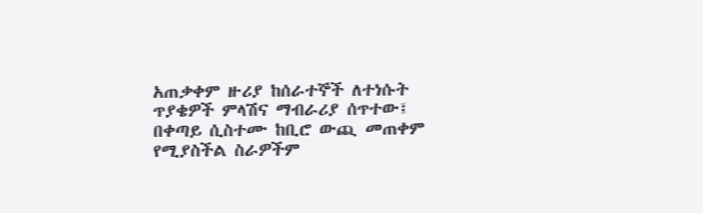አጠቃቀም ዙሪያ ከሰራተኞች ለተነሱት ጥያቄዎች ምላሽና ማብራሪያ ሰጥተው፤ በቀጣይ ሲስተሙ ከቢሮ ውጪ መጠቀም የሚያስችል ስራዎችም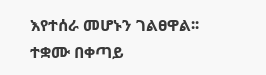እየተሰራ መሆኑን ገልፀዋል፡፡
ተቋሙ በቀጣይ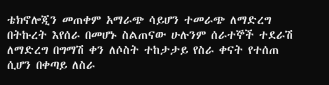ቴክኖሎጂን መጠቀም አማራጭ ሳይሆን ተመራጭ ለማድረግ በትኩረት እየሰራ በመሆኑ ስልጠናው ሁሉንም ሰራተኞች ተደራሽ ለማድረግ በግማሽ ቀን ለሶስት ተከታታይ የስራ ቀናት የተሰጠ ሲሆን በቀጣይ ለስራ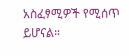አስፈፃሚዎች የሚሰጥ ይሆናል።